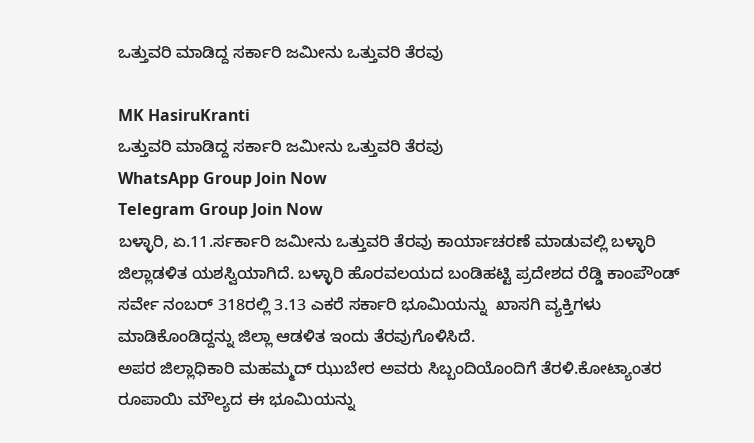ಒತ್ತುವರಿ ಮಾಡಿದ್ದ ಸರ್ಕಾರಿ ಜಮೀನು ಒತ್ತುವರಿ ತೆರವು

MK HasiruKranti
ಒತ್ತುವರಿ ಮಾಡಿದ್ದ ಸರ್ಕಾರಿ ಜಮೀನು ಒತ್ತುವರಿ ತೆರವು
WhatsApp Group Join Now
Telegram Group Join Now
ಬಳ್ಳಾರಿ, ಏ.11.ರ್ಸರ್ಕಾರಿ ಜಮೀನು ಒತ್ತುವರಿ ತೆರವು ಕಾರ್ಯಾಚರಣೆ ಮಾಡುವಲ್ಲಿ ಬಳ್ಳಾರಿ ಜಿಲ್ಲಾಡಳಿತ ಯಶಸ್ವಿಯಾಗಿದೆ. ಬಳ್ಳಾರಿ ಹೊರವಲಯದ ಬಂಡಿಹಟ್ಟಿ ಪ್ರದೇಶದ ರೆಡ್ಡಿ ಕಾಂಪೌಂಡ್ ಸರ್ವೇ ನಂಬರ್ 318ರಲ್ಲಿ 3.13 ಎಕರೆ ಸರ್ಕಾರಿ ಭೂಮಿಯನ್ನು  ಖಾಸಗಿ ವ್ಯಕ್ತಿಗಳು ಮಾಡಿಕೊಂಡಿದ್ದನ್ನು ಜಿಲ್ಲಾ ಆಡಳಿತ ಇಂದು ತೆರವುಗೊಳಿಸಿದೆ.
ಅಪರ ಜಿಲ್ಲಾಧಿಕಾರಿ ಮಹಮ್ಮದ್ ಝುಬೇರ ಅವರು ಸಿಬ್ಬಂದಿಯೊಂದಿಗೆ ತೆರಳಿ.ಕೋಟ್ಯಾಂತರ ರೂಪಾಯಿ ಮೌಲ್ಯದ ಈ ಭೂಮಿಯನ್ನು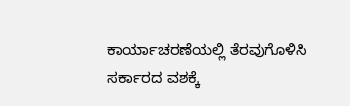ಕಾರ್ಯಾಚರಣೆಯಲ್ಲಿ ತೆರವುಗೊಳಿಸಿ ಸರ್ಕಾರದ ವಶಕ್ಕೆ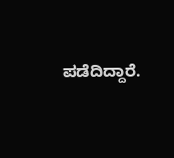ಪಡೆದಿದ್ದಾರೆ.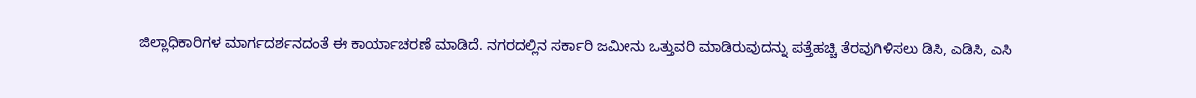ಜಿಲ್ಲಾಧಿಕಾರಿಗಳ ಮಾರ್ಗದರ್ಶನದಂತೆ ಈ ಕಾರ್ಯಾಚರಣೆ ಮಾಡಿದೆ. ನಗರದಲ್ಲಿನ ಸರ್ಕಾರಿ ಜಮೀನು ಒತ್ತುವರಿ ಮಾಡಿರುವುದನ್ನು ಪತ್ತೆಹಚ್ಚಿ ತೆರವುಗಿಳಿಸಲು ಡಿಸಿ, ಎಡಿಸಿ, ಎಸಿ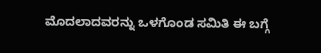ಮೊದಲಾದವರನ್ನು ಒಳಗೊಂಡ ಸಮಿತಿ ಈ ಬಗ್ಗೆ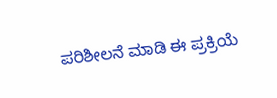ಪರಿಶೀಲನೆ ಮಾಡಿ ಈ ಪ್ರಕ್ರಿಯೆ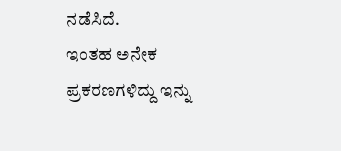ನಡೆಸಿದೆ.
ಇಂತಹ ಅನೇಕ ಪ್ರಕರಣಗಳಿದ್ದು ಇನ್ನು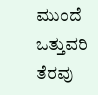ಮುಂದೆ ಒತ್ತುವರಿ ತೆರವು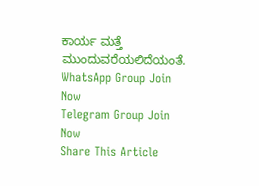ಕಾರ್ಯ ಮತ್ತೆ ಮುಂದುವರೆಯಲಿದೆಯಂತೆ.
WhatsApp Group Join Now
Telegram Group Join Now
Share This Article